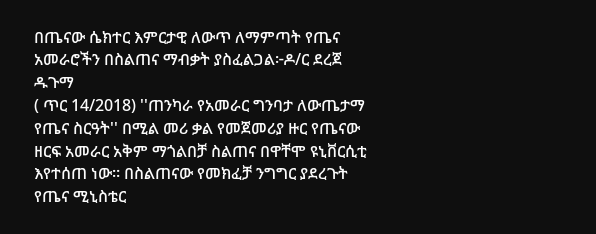በጤናው ሴክተር እምርታዊ ለውጥ ለማምጣት የጤና አመራሮችን በስልጠና ማብቃት ያስፈልጋል፦ዶ/ር ደረጀ ዱጉማ
( ጥር 14/2018) ''ጠንካራ የአመራር ግንባታ ለውጤታማ የጤና ስርዓት'' በሚል መሪ ቃል የመጀመሪያ ዙር የጤናው ዘርፍ አመራር አቅም ማጎልበቻ ስልጠና በዋቸሞ ዩኒቨርሲቲ እየተሰጠ ነው። በስልጠናው የመክፈቻ ንግግር ያደረጉት የጤና ሚኒስቴር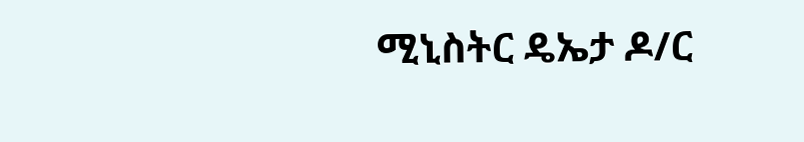ሚኒስትር ዴኤታ ዶ/ር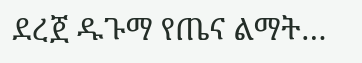ደረጀ ዱጉማ የጤና ልማት…